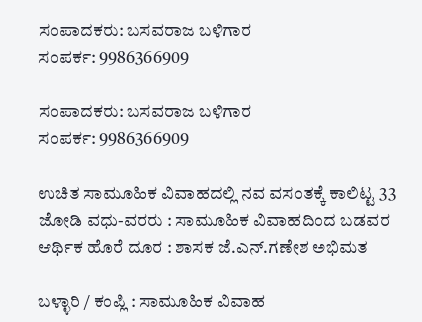ಸಂಪಾದಕರು: ಬಸವರಾಜ ಬಳಿಗಾರ
ಸಂಪರ್ಕ: 9986366909

ಸಂಪಾದಕರು: ಬಸವರಾಜ ಬಳಿಗಾರ
ಸಂಪರ್ಕ: 9986366909

ಉಚಿತ ಸಾಮೂಹಿಕ ವಿವಾಹದಲ್ಲಿ ನವ ವಸಂತಕ್ಕೆ ಕಾಲಿಟ್ಟ 33 ಜೋಡಿ ವಧು-ವರರು : ಸಾಮೂಹಿಕ ವಿವಾಹದಿಂದ ಬಡವರ ಆರ್ಥಿಕ ಹೊರೆ ದೂರ : ಶಾಸಕ ಜೆ.ಎನ್.ಗಣೇಶ ಅಭಿಮತ

ಬಳ್ಳಾರಿ / ಕಂಪ್ಲಿ : ಸಾಮೂಹಿಕ ವಿವಾಹ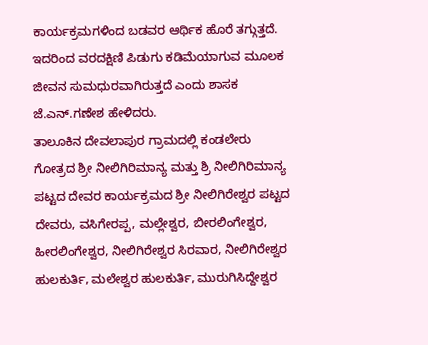ಕಾರ್ಯಕ್ರಮಗಳಿಂದ ಬಡವರ ಆರ್ಥಿಕ ಹೊರೆ ತಗ್ಗುತ್ತದೆ. ಇದರಿಂದ ವರದಕ್ಷಿಣಿ ಪಿಡುಗು ಕಡಿಮೆಯಾಗುವ ಮೂಲಕ ಜೀವನ ಸುಮಧುರವಾಗಿರುತ್ತದೆ ಎಂದು ಶಾಸಕ ಜೆ.ಎನ್.ಗಣೇಶ ಹೇಳಿದರು.
ತಾಲೂಕಿನ ದೇವಲಾಪುರ ಗ್ರಾಮದಲ್ಲಿ ಕಂಡಲೇರು ಗೋತ್ರದ ಶ್ರೀ ನೀಲಿಗಿರಿಮಾನ್ಯ ಮತ್ತು ಶ್ರಿ ನೀಲಿಗಿರಿಮಾನ್ಯ ಪಟ್ಟದ ದೇವರ ಕಾರ್ಯಕ್ರಮದ ಶ್ರೀ ನೀಲಿಗಿರೇಶ್ವರ ಪಟ್ಟದ ದೇವರು, ವಸಿಗೇರಪ್ಪ, ಮಲ್ಲೇಶ್ವರ, ಬೀರಲಿಂಗೇಶ್ವರ, ಹೀರಲಿಂಗೇಶ್ವರ, ನೀಲಿಗಿರೇಶ್ವರ ಸಿರವಾರ, ನೀಲಿಗಿರೇಶ್ವರ ಹುಲಕುರ್ತಿ, ಮಲೇಶ್ವರ ಹುಲಕುರ್ತಿ, ಮುರುಗಿಸಿದ್ದೇಶ್ವರ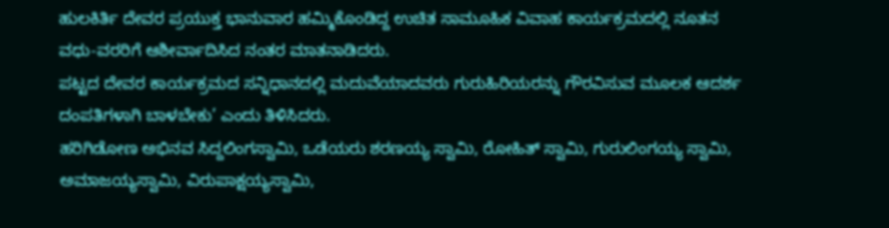ಹುಲಕಿರ್ತಿ ದೇವರ ಪ್ರಯುಕ್ತ ಭಾನುವಾರ ಹಮ್ಮಿಕೊಂಡಿದ್ದ ಉಚಿತ ಸಾಮೂಹಿಕ ವಿವಾಹ ಕಾರ್ಯಕ್ರಮದಲ್ಲಿ ನೂತನ ವಧು-ವರರಿಗೆ ಆಶೀರ್ವಾದಿಸಿದ ನಂತರ ಮಾತನಾಡಿದರು.
ಪಟ್ಟದ ದೇವರ ಕಾರ್ಯಕ್ರಮದ ಸನ್ನಿಧಾನದಲ್ಲಿ ಮದುವೆಯಾದವರು ಗುರುಹಿರಿಯರನ್ನು ಗೌರವಿಸುವ ಮೂಲಕ ಆದರ್ಶ ದಂಪತಿಗಳಾಗಿ ಬಾಳಬೇಕು’ ಎಂದು ತಿಳಿಸಿದರು.
ಹರಿಗಿಡೋಣ ಅಭಿನವ ಸಿದ್ದಲಿಂಗಸ್ವಾಮಿ, ಒಡೆಯರು‌ ಶರಣಯ್ಯ ಸ್ವಾಮಿ, ರೋಹಿತ್ ಸ್ವಾಮಿ, ಗುರುಲಿಂಗಯ್ಯ ಸ್ವಾಮಿ, ಅಮಾಜಯ್ಯ‌ಸ್ವಾಮಿ, ವಿರುಪಾಕ್ಷಯ್ಯ‌ಸ್ವಾಮಿ,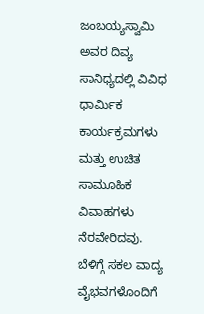ಜಂಬಯ್ಯ‌ಸ್ವಾಮಿ ಅವರ ದಿವ್ಯ ಸಾನಿಧ್ಯದಲ್ಲಿ ವಿವಿಧ ಧಾರ್ಮಿಕ ಕಾರ್ಯಕ್ರಮಗಳು ಮತ್ತು ಉಚಿತ ಸಾಮೂಹಿಕ ವಿವಾಹಗಳು ನೆರವೇರಿದವು.
ಬೆಳಿಗ್ಗೆ ಸಕಲ ವಾದ್ಯ ವೈಭವಗಳೊಂದಿಗೆ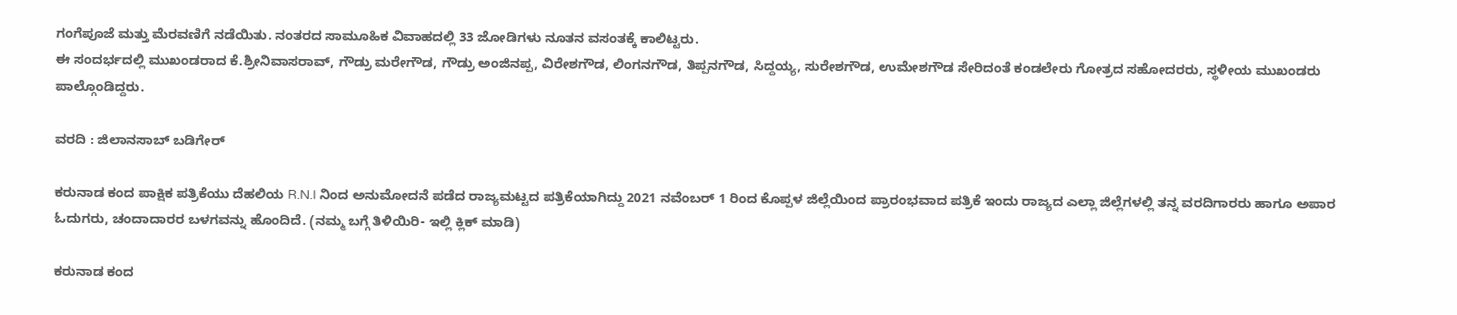ಗಂಗೆಪೂಜೆ ಮತ್ತು ಮೆರವಣಿಗೆ ನಡೆಯಿತು. ನಂತರದ ಸಾಮೂಹಿಕ ವಿವಾಹದಲ್ಲಿ 33 ಜೋಡಿಗಳು ನೂತನ ವಸಂತಕ್ಕೆ ಕಾಲಿಟ್ಟರು.
ಈ ಸಂದರ್ಭದಲ್ಲಿ ಮುಖಂಡರಾದ ಕೆ.ಶ್ರೀನಿವಾಸರಾವ್, ಗೌಡ್ರು ಮರೇಗೌಡ, ಗೌಡ್ರು ಅಂಜಿನಪ್ಪ, ವಿರೇಶಗೌಡ, ಲಿಂಗನಗೌಡ, ತಿಪ್ಪನಗೌಡ, ಸಿದ್ದಯ್ಯ, ಸುರೇಶಗೌಡ, ಉಮೇಶಗೌಡ ಸೇರಿದಂತೆ ಕಂಡಲೇರು ಗೋತ್ರದ ಸಹೋದರರು, ಸ್ಥಳೀಯ ಮುಖಂಡರು ಪಾಲ್ಗೊಂಡಿದ್ದರು.

ವರದಿ : ಜಿಲಾನಸಾಬ್ ಬಡಿಗೇರ್

ಕರುನಾಡ ಕಂದ ಪಾಕ್ಷಿಕ ಪತ್ರಿಕೆಯು ದೆಹಲಿಯ R.N.I ನಿಂದ ಅನುಮೋದನೆ ಪಡೆದ ರಾಜ್ಯಮಟ್ಟದ ಪತ್ರಿಕೆಯಾಗಿದ್ದು 2021 ನವೆಂಬರ್ 1 ರಿಂದ ಕೊಪ್ಪಳ ಜಿಲ್ಲೆಯಿಂದ ಪ್ರಾರಂಭವಾದ ಪತ್ರಿಕೆ ಇಂದು ರಾಜ್ಯದ ಎಲ್ಲಾ ಜಿಲ್ಲೆಗಳಲ್ಲಿ ತನ್ನ ವರದಿಗಾರರು ಹಾಗೂ ಅಪಾರ ಓದುಗರು, ಚಂದಾದಾರರ ಬಳಗವನ್ನು ಹೊಂದಿದೆ. (ನಮ್ಮ ಬಗ್ಗೆ ತಿಳಿಯಿರಿ- ಇಲ್ಲಿ ಕ್ಲಿಕ್‌ ಮಾಡಿ)

ಕರುನಾಡ ಕಂದ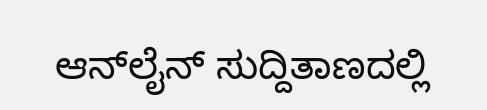ಆನ್‌ಲೈನ್‌ ಸುದ್ದಿತಾಣದಲ್ಲಿ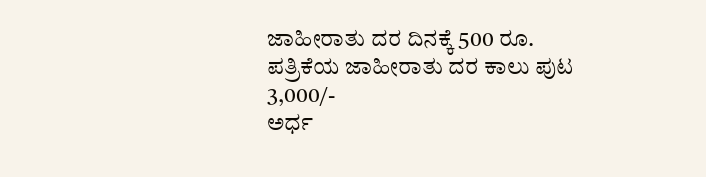ಜಾಹೀರಾತು ದರ ದಿನಕ್ಕೆ 500 ರೂ.
ಪತ್ರಿಕೆಯ ಜಾಹೀರಾತು ದರ ಕಾಲು ಪುಟ 3,000/-
ಅರ್ಧ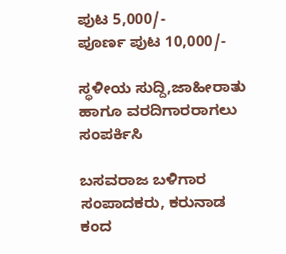ಪುಟ 5,000/-
ಪೂರ್ಣ ಪುಟ 10,000/-

ಸ್ಥಳೀಯ ಸುದ್ದಿ,ಜಾಹೀರಾತು ಹಾಗೂ ವರದಿಗಾರರಾಗಲು ಸಂಪರ್ಕಿಸಿ

ಬಸವರಾಜ ಬಳಿಗಾರ
ಸಂಪಾದಕರು, ಕರುನಾಡ ಕಂದ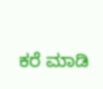ಕರೆ ಮಾಡಿ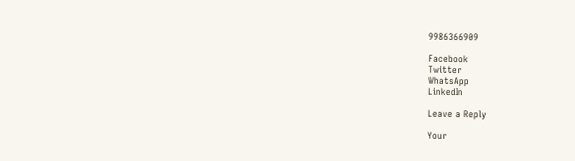9986366909

Facebook
Twitter
WhatsApp
LinkedIn

Leave a Reply

Your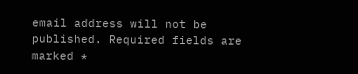email address will not be published. Required fields are marked *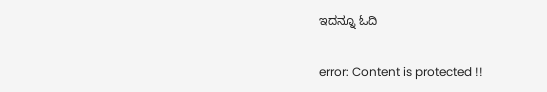ಇದನ್ನೂ ಓದಿ

error: Content is protected !!